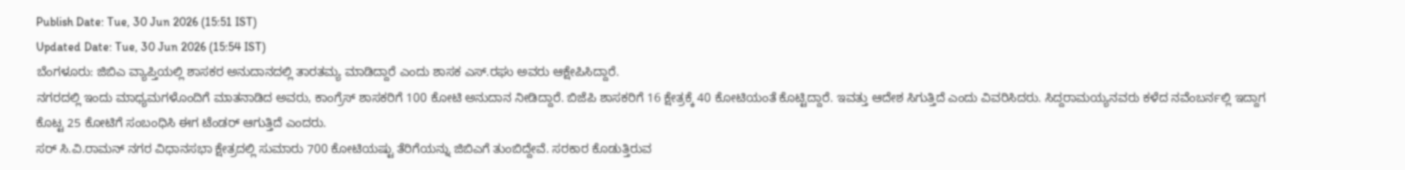Publish Date: Tue, 30 Jun 2026 (15:51 IST)
Updated Date: Tue, 30 Jun 2026 (15:54 IST)
ಬೆಂಗಳೂರು: ಜಿಬಿಎ ವ್ಯಾಪ್ತಿಯಲ್ಲಿ ಶಾಸಕರ ಅನುದಾನದಲ್ಲಿ ತಾರತಮ್ಯ ಮಾಡಿದ್ದಾರೆ ಎಂದು ಶಾಸಕ ಎಸ್.ರಘು ಅವರು ಆಕ್ಷೇಪಿಸಿದ್ದಾರೆ.
ನಗರದಲ್ಲಿ ಇಂದು ಮಾಧ್ಯಮಗಳೊಂದಿಗೆ ಮಾತನಾಡಿದ ಅವರು, ಕಾಂಗ್ರೆಸ್ ಶಾಸಕರಿಗೆ 100 ಕೋಟಿ ಅನುದಾನ ನೀಡಿದ್ದಾರೆ. ಬಿಜೆಪಿ ಶಾಸಕರಿಗೆ 16 ಕ್ಷೇತ್ರಕ್ಕೆ 40 ಕೋಟಿಯಂತೆ ಕೊಟ್ಟಿದ್ದಾರೆ. ಇವತ್ತು ಆದೇಶ ಸಿಗುತ್ತಿದೆ ಎಂದು ವಿವರಿಸಿದರು. ಸಿದ್ದರಾಮಯ್ಯನವರು ಕಳೆದ ನವೆಂಬರ್ನಲ್ಲಿ ಇದ್ದಾಗ ಕೊಟ್ಟ 25 ಕೋಟಿಗೆ ಸಂಬಂಧಿಸಿ ಈಗ ಟೆಂಡರ್ ಆಗುತ್ತಿದೆ ಎಂದರು.
ಸರ್ ಸಿ.ವಿ.ರಾಮನ್ ನಗರ ವಿಧಾನಸಭಾ ಕ್ಷೇತ್ರದಲ್ಲಿ ಸುಮಾರು 700 ಕೋಟಿಯಷ್ಟು ತೆರಿಗೆಯನ್ನು ಜಿಬಿಎಗೆ ತುಂಬಿದ್ದೇವೆ. ಸರಕಾರ ಕೊಡುತ್ತಿರುವ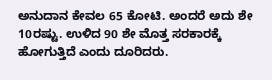ಅನುದಾನ ಕೇವಲ 65 ಕೋಟಿ. ಅಂದರೆ ಅದು ಶೇ 10ರಷ್ಟು. ಉಳಿದ 90 ಶೇ ಮೊತ್ತ ಸರಕಾರಕ್ಕೆ ಹೋಗುತ್ತಿದೆ ಎಂದು ದೂರಿದರು.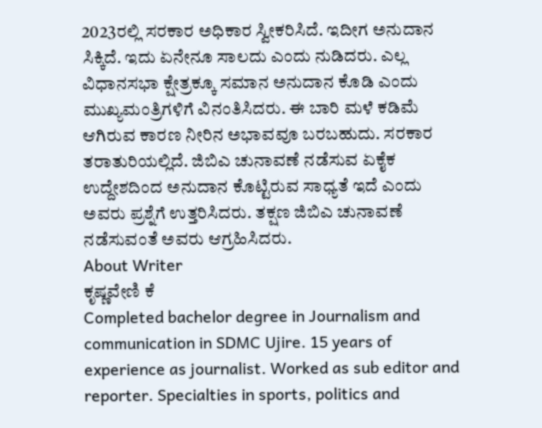2023ರಲ್ಲಿ ಸರಕಾರ ಅಧಿಕಾರ ಸ್ವೀಕರಿಸಿದೆ. ಇದೀಗ ಅನುದಾನ ಸಿಕ್ಕಿದೆ. ಇದು ಏನೇನೂ ಸಾಲದು ಎಂದು ನುಡಿದರು. ಎಲ್ಲ ವಿಧಾನಸಭಾ ಕ್ಷೇತ್ರಕ್ಕೂ ಸಮಾನ ಅನುದಾನ ಕೊಡಿ ಎಂದು ಮುಖ್ಯಮಂತ್ರಿಗಳಿಗೆ ವಿನಂತಿಸಿದರು. ಈ ಬಾರಿ ಮಳೆ ಕಡಿಮೆ ಆಗಿರುವ ಕಾರಣ ನೀರಿನ ಅಭಾವವೂ ಬರಬಹುದು. ಸರಕಾರ ತರಾತುರಿಯಲ್ಲಿದೆ. ಜಿಬಿಎ ಚುನಾವಣೆ ನಡೆಸುವ ಏಕೈಕ ಉದ್ದೇಶದಿಂದ ಅನುದಾನ ಕೊಟ್ಟಿರುವ ಸಾಧ್ಯತೆ ಇದೆ ಎಂದು ಅವರು ಪ್ರಶ್ನೆಗೆ ಉತ್ತರಿಸಿದರು. ತಕ್ಷಣ ಜಿಬಿಎ ಚುನಾವಣೆ ನಡೆಸುವಂತೆ ಅವರು ಆಗ್ರಹಿಸಿದರು.
About Writer
ಕೃಷ್ಣವೇಣಿ ಕೆ
Completed bachelor degree in Journalism and communication in SDMC Ujire. 15 years of experience as journalist. Worked as sub editor and reporter. Specialties in sports, politics and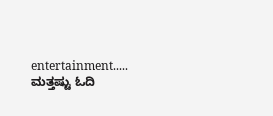entertainment.....
ಮತ್ತಷ್ಟು ಓದಿ